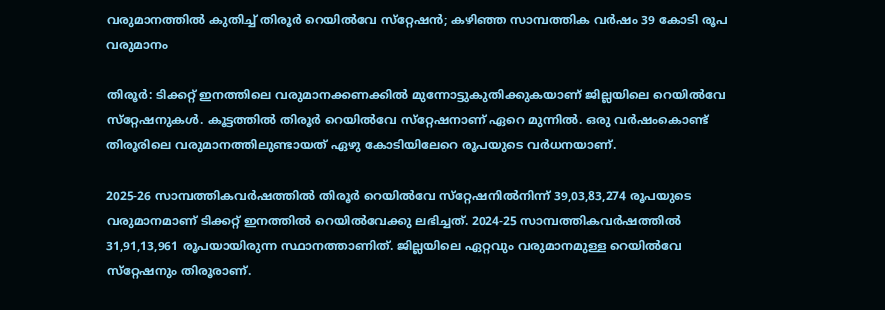വരുമാനത്തിൽ കുതിച്ച് തിരൂർ റെയിൽവേ സ്‌റ്റേഷൻ; കഴിഞ്ഞ സാമ്പത്തിക വർഷം 39 കോടി രൂപ വരുമാനം

തിരൂർ: ടിക്കറ്റ് ഇനത്തിലെ വരുമാനക്കണക്കിൽ മുന്നോട്ടുകുതിക്കുകയാണ് ജില്ലയിലെ റെയിൽവേ സ്‌റ്റേഷനുകൾ. കൂട്ടത്തിൽ തിരൂർ റെയിൽവേ സ്‌റ്റേഷനാണ് ഏറെ മുന്നിൽ. ഒരു വർഷംകൊണ്ട് തിരൂരിലെ വരുമാനത്തിലുണ്ടായത് ഏഴു കോടിയിലേറെ രൂപയുടെ വർധനയാണ്.

2025-26 സാമ്പത്തികവർഷത്തിൽ തിരൂർ റെയിൽവേ സ്‌റ്റേഷനിൽനിന്ന് 39,03,83,274 രൂപയുടെ വരുമാനമാണ് ടിക്കറ്റ് ഇനത്തിൽ റെയിൽവേക്കു ലഭിച്ചത്. 2024-25 സാമ്പത്തികവർഷത്തിൽ 31,91,13,961 രൂപയായിരുന്ന സ്ഥാനത്താണിത്. ജില്ലയിലെ ഏറ്റവും വരുമാനമുള്ള റെയിൽവേ സ്‌റ്റേഷനും തിരൂരാണ്.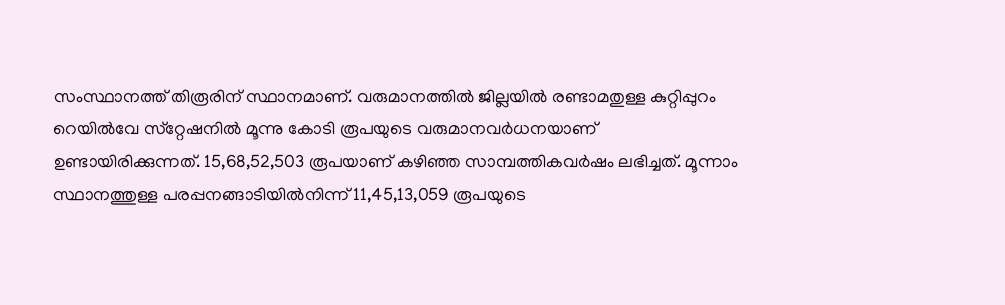സംസ്ഥാനത്ത് തിരൂരിന് സ്ഥാനമാണ്. വരുമാനത്തിൽ ജില്ലയിൽ രണ്ടാമതുള്ള കുറ്റിപ്പുറം റെയിൽവേ സ്‌റ്റേഷനിൽ മൂന്നു കോടി രൂപയുടെ വരുമാനവർധനയാണ് ഉണ്ടായിരിക്കുന്നത്. 15,68,52,503 രൂപയാണ് കഴിഞ്ഞ സാമ്പത്തികവർഷം ലഭിച്ചത്. മൂന്നാം സ്ഥാനത്തുള്ള പരപ്പനങ്ങാടിയിൽനിന്ന് 11,45,13,059 രൂപയുടെ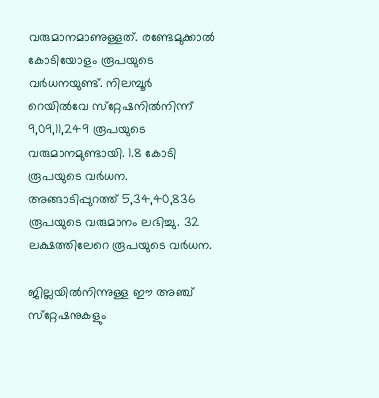വരുമാനമാണുള്ളത്. രണ്ടേമുക്കാൽ കോടിയോളം രൂപയുടെ വർധനയുണ്ട്. നിലമ്പൂർ റെയിൽവേ സ്‌റ്റേഷനിൽനിന്ന് 9,09,11,249 രൂപയുടെ വരുമാനമുണ്ടായി. 1.8 കോടി രൂപയുടെ വർധന. അങ്ങാടിപ്പുറത്ത് 5,34,40,836 രൂപയുടെ വരുമാനം ലഭിച്ചു. 32 ലക്ഷത്തിലേറെ രൂപയുടെ വർധന.

ജില്ലയിൽനിന്നുള്ള ഈ അഞ്ച് സ്‌റ്റേഷനുകളും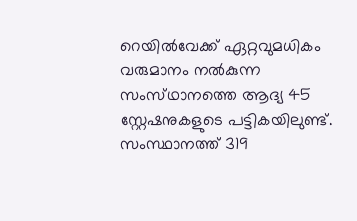റെയിൽവേക്ക് ഏറ്റവുമധികം വരുമാനം നൽകുന്ന സംസ്‌ഥാനത്തെ ആദ്യ 45 സ്റ്റേഷനുകളുടെ പട്ടികയിലുണ്ട്. സംസ്ഥാനത്ത് 319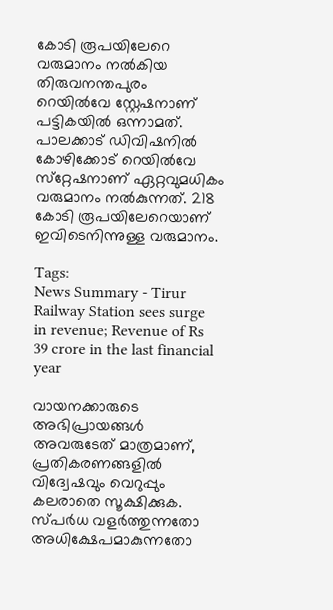കോടി രൂപയിലേറെ വരുമാനം നൽകിയ തിരുവനന്തപുരം റെയിൽവേ സ്റ്റേഷനാണ് പട്ടികയിൽ ഒന്നാമത്. പാലക്കാട് ഡിവിഷനിൽ കോഴിക്കോട് റെയിൽവേ സ്‌റ്റേഷനാണ് ഏറ്റവുമധികം വരുമാനം നൽകുന്നത്. 218 കോടി രൂപയിലേറെയാണ് ഇവിടെനിന്നുള്ള വരുമാനം.

Tags:
News Summary - Tirur Railway Station sees surge in revenue; Revenue of Rs 39 crore in the last financial year

വായനക്കാരുടെ അഭിപ്രായങ്ങള്‍ അവരുടേത് മാത്രമാണ്, പ്രതികരണങ്ങളിൽ വിദ്വേഷവും വെറുപ്പും കലരാതെ സൂക്ഷിക്കുക. സ്പർധ വളർത്തുന്നതോ അധിക്ഷേപമാകുന്നതോ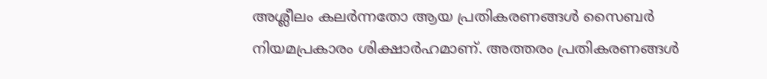അശ്ലീലം കലർന്നതോ ആയ പ്രതികരണങ്ങൾ സൈബർ നിയമപ്രകാരം ശിക്ഷാർഹമാണ്. അത്തരം പ്രതികരണങ്ങൾ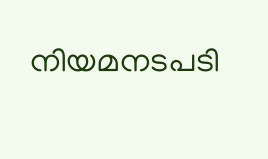നിയമനടപടി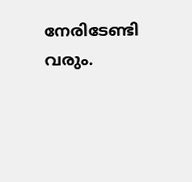നേരിടേണ്ടി വരും.